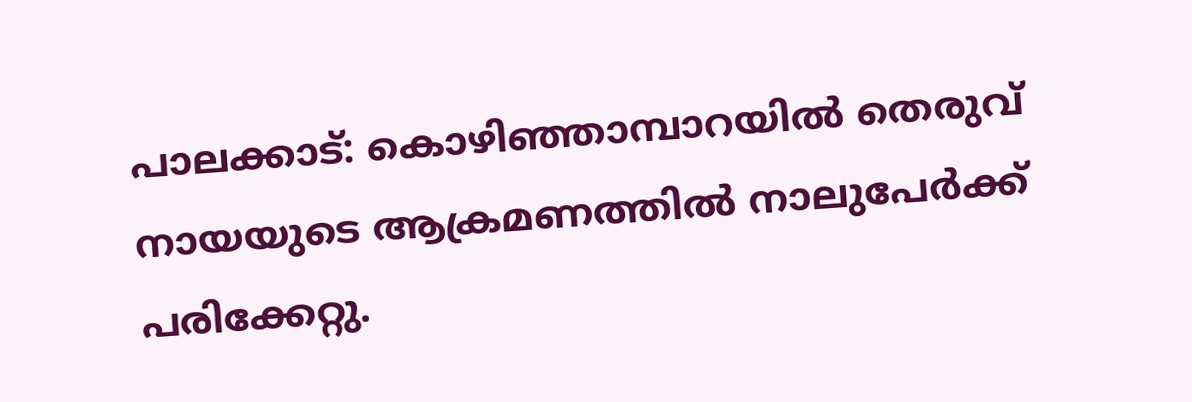പാലക്കാട്: കൊഴിഞ്ഞാമ്പാറയിൽ തെരുവ് നായയുടെ ആക്രമണത്തിൽ നാലുപേർക്ക് പരിക്കേറ്റു.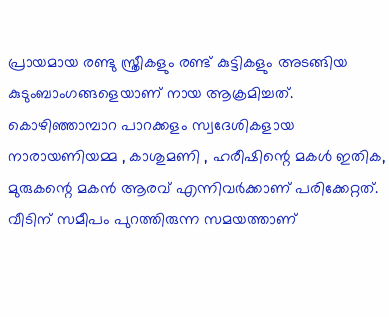പ്രായമായ രണ്ടു സ്ത്രീകളും രണ്ട് കുട്ടികളും അടങ്ങിയ കുടുംബാംഗങ്ങളെയാണ് നായ ആക്രമിച്ചത്. കൊഴിഞ്ഞാമ്പാറ പാറക്കളം സ്വദേശികളായ നാരായണിയമ്മ , കാശുമണി , ഹരീഷിന്റെ മകൾ ഇതിക, മുരുകന്റെ മകൻ ആരവ് എന്നിവർക്കാണ് പരിക്കേറ്റത്.
വീടിന് സമീപം പുറത്തിരുന്ന സമയത്താണ്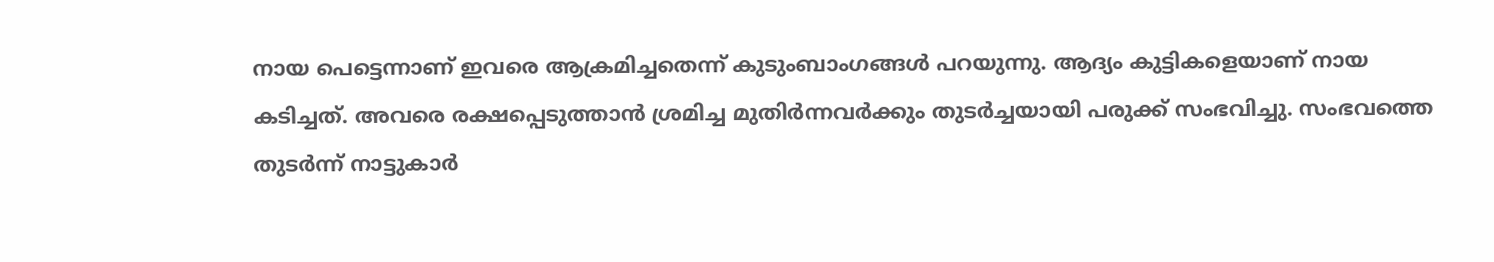നായ പെട്ടെന്നാണ് ഇവരെ ആക്രമിച്ചതെന്ന് കുടുംബാംഗങ്ങൾ പറയുന്നു. ആദ്യം കുട്ടികളെയാണ് നായ കടിച്ചത്. അവരെ രക്ഷപ്പെടുത്താൻ ശ്രമിച്ച മുതിർന്നവർക്കും തുടർച്ചയായി പരുക്ക് സംഭവിച്ചു. സംഭവത്തെ തുടർന്ന് നാട്ടുകാർ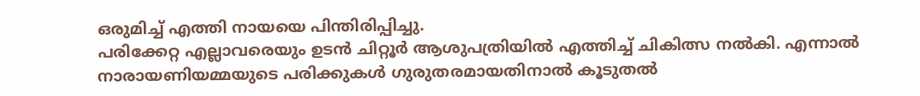ഒരുമിച്ച് എത്തി നായയെ പിന്തിരിപ്പിച്ചു.
പരിക്കേറ്റ എല്ലാവരെയും ഉടൻ ചിറ്റൂർ ആശുപത്രിയിൽ എത്തിച്ച് ചികിത്സ നൽകി. എന്നാൽ നാരായണിയമ്മയുടെ പരിക്കുകൾ ഗുരുതരമായതിനാൽ കൂടുതൽ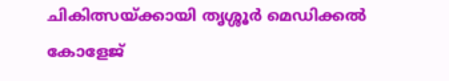ചികിത്സയ്ക്കായി തൃശ്ശൂർ മെഡിക്കൽ കോളേജ്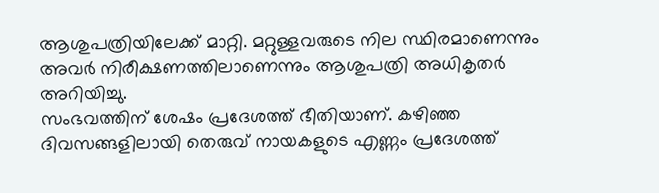ആശുപത്രിയിലേക്ക് മാറ്റി. മറ്റുള്ളവരുടെ നില സ്ഥിരമാണെന്നും അവർ നിരീക്ഷണത്തിലാണെന്നും ആശുപത്രി അധികൃതർ അറിയിച്ചു.
സംഭവത്തിന് ശേഷം പ്രദേശത്ത് ഭീതിയാണ്. കഴിഞ്ഞ ദിവസങ്ങളിലായി തെരുവ് നായകളുടെ എണ്ണം പ്രദേശത്ത്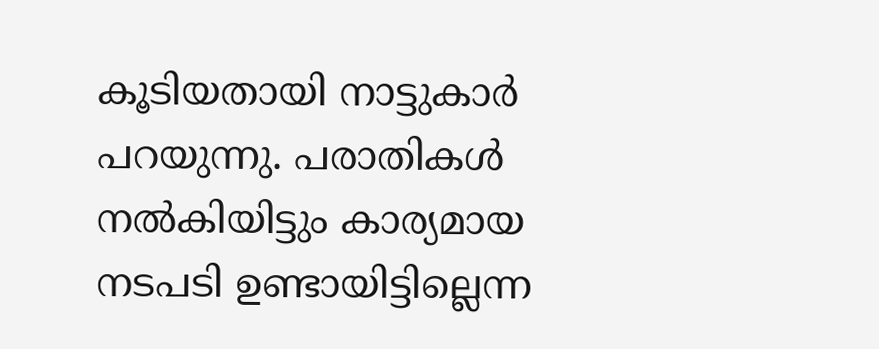കൂടിയതായി നാട്ടുകാർ പറയുന്നു. പരാതികൾ നൽകിയിട്ടും കാര്യമായ നടപടി ഉണ്ടായിട്ടില്ലെന്ന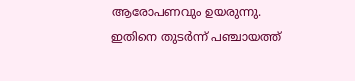ആരോപണവും ഉയരുന്നു. ഇതിനെ തുടർന്ന് പഞ്ചായത്ത്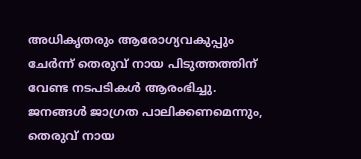അധികൃതരും ആരോഗ്യവകുപ്പും ചേർന്ന് തെരുവ് നായ പിടുത്തത്തിന് വേണ്ട നടപടികൾ ആരംഭിച്ചു.
ജനങ്ങൾ ജാഗ്രത പാലിക്കണമെന്നും, തെരുവ് നായ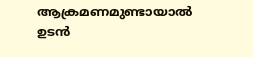ആക്രമണമുണ്ടായാൽ ഉടൻ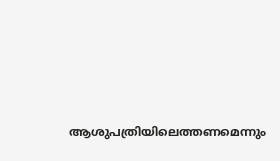ആശുപത്രിയിലെത്തണമെന്നും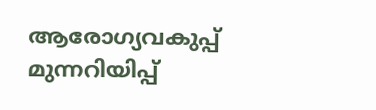ആരോഗ്യവകുപ്പ് മുന്നറിയിപ്പ്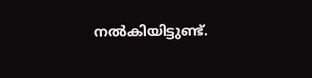നൽകിയിട്ടുണ്ട്.